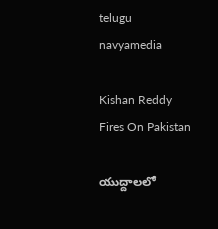telugu navyamedia

Kishan Reddy Fires On Pakistan

యుద్దాలలో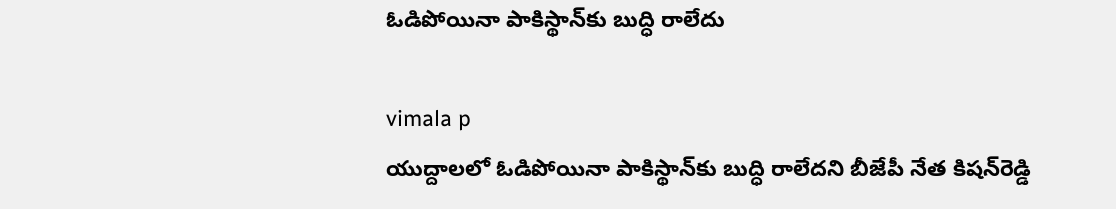ఓడిపోయినా పాకిస్థాన్‌కు బుద్ధి రాలేదు

vimala p
యుద్దాలలో ఓడిపోయినా పాకిస్థాన్‌కు బుద్ధి రాలేదని బీజేపీ నేత కిషన్‌రెడ్డి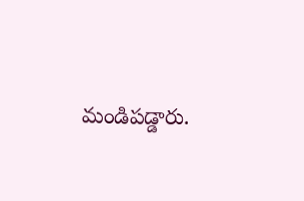మండిపడ్డారు.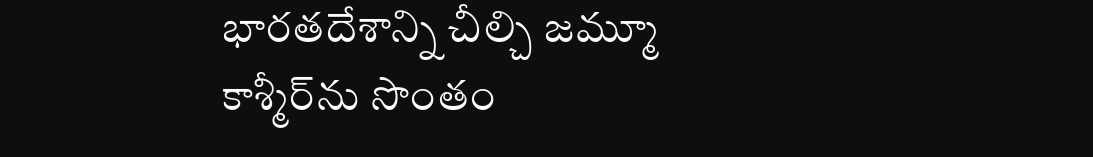భారతదేశాన్ని చీల్చి జమ్మూ కాశ్మీర్‌ను సొంతం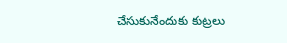చేసుకునేందుకు కుట్రలు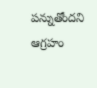పన్నుతోందని ఆగ్రహం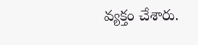వ్యక్తం చేశారు.